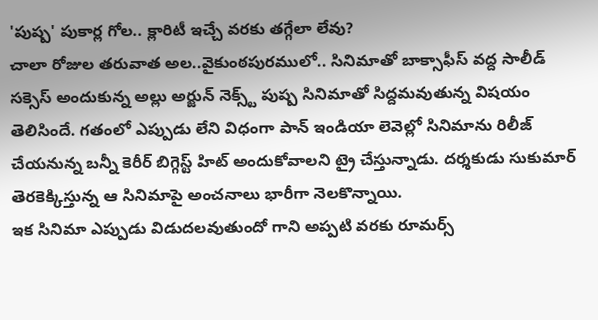'పుష్ప' పుకార్ల గోల.. క్లారిటీ ఇచ్చే వరకు తగ్గేలా లేవు?
చాలా రోజుల తరువాత అల..వైకుంఠపురములో.. సినిమాతో బాక్సాఫీస్ వద్ద సాలీడ్ సక్సెస్ అందుకున్న అల్లు అర్జున్ నెక్స్ట్ పుష్ప సినిమాతో సిద్దమవుతున్న విషయం తెలిసిందే. గతంలో ఎప్పుడు లేని విధంగా పాన్ ఇండియా లెవెల్లో సినిమాను రిలీజ్ చేయనున్న బన్నీ కెరీర్ బిగ్గెస్ట్ హిట్ అందుకోవాలని ట్రై చేస్తున్నాడు. దర్శకుడు సుకుమార్ తెరకెక్కిస్తున్న ఆ సినిమాపై అంచనాలు భారీగా నెలకొన్నాయి.
ఇక సినిమా ఎప్పుడు విడుదలవుతుందో గాని అప్పటి వరకు రూమర్స్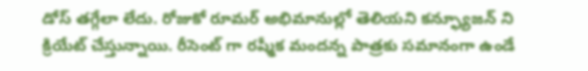డోస్ తగ్గేలా లేదు. రోజుకో రూమర్ అభిమానుల్లో తెలియని కన్ఫ్యూజన్ ని క్రియేట్ చేస్తున్నాయి. రీసెంట్ గా రష్మీక మందన్న పాత్రకు సమానంగా ఉండే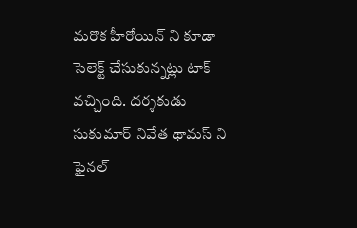మరొక హీరోయిన్ ని కూడా సెలెక్ట్ చేసుకున్నట్లు టాక్ వచ్చింది. దర్శకుడు సుకుమార్ నివేత థామస్ ని ఫైనల్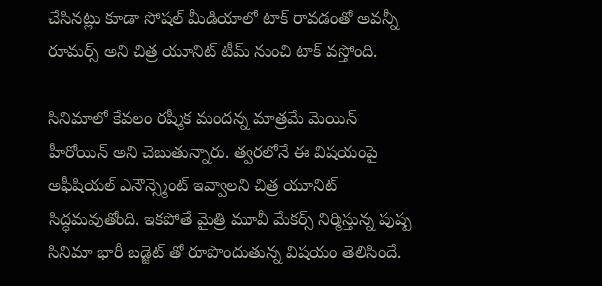చేసినట్లు కూడా సోషల్ మీడియాలో టాక్ రావడంతో అవన్నీ రూమర్స్ అని చిత్ర యూనిట్ టీమ్ నుంచి టాక్ వస్తోంది.

సినిమాలో కేవలం రష్మీక మందన్న మాత్రమే మెయిన్ హీరోయిన్ అని చెబుతున్నారు. త్వరలోనే ఈ విషయంపై అఫీషియల్ ఎనౌన్స్మెంట్ ఇవ్వాలని చిత్ర యూనిట్ సిద్ధమవుతోంది. ఇకపోతే మైత్రి మూవీ మేకర్స్ నిర్మిస్తున్న పుష్ప సినిమా భారీ బడ్జెట్ తో రూపొందుతున్న విషయం తెలిసిందే.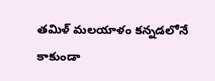తమిళ్ మలయాళం కన్నడలోనే కాకుండా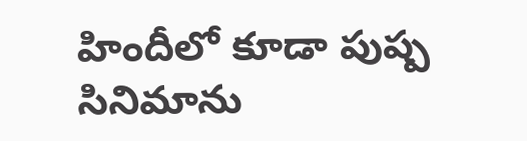హిందీలో కూడా పుష్ప సినిమాను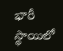భారీ స్థాయిలో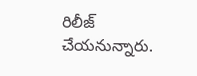రిలీజ్ చేయనున్నారు.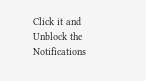Click it and Unblock the Notifications